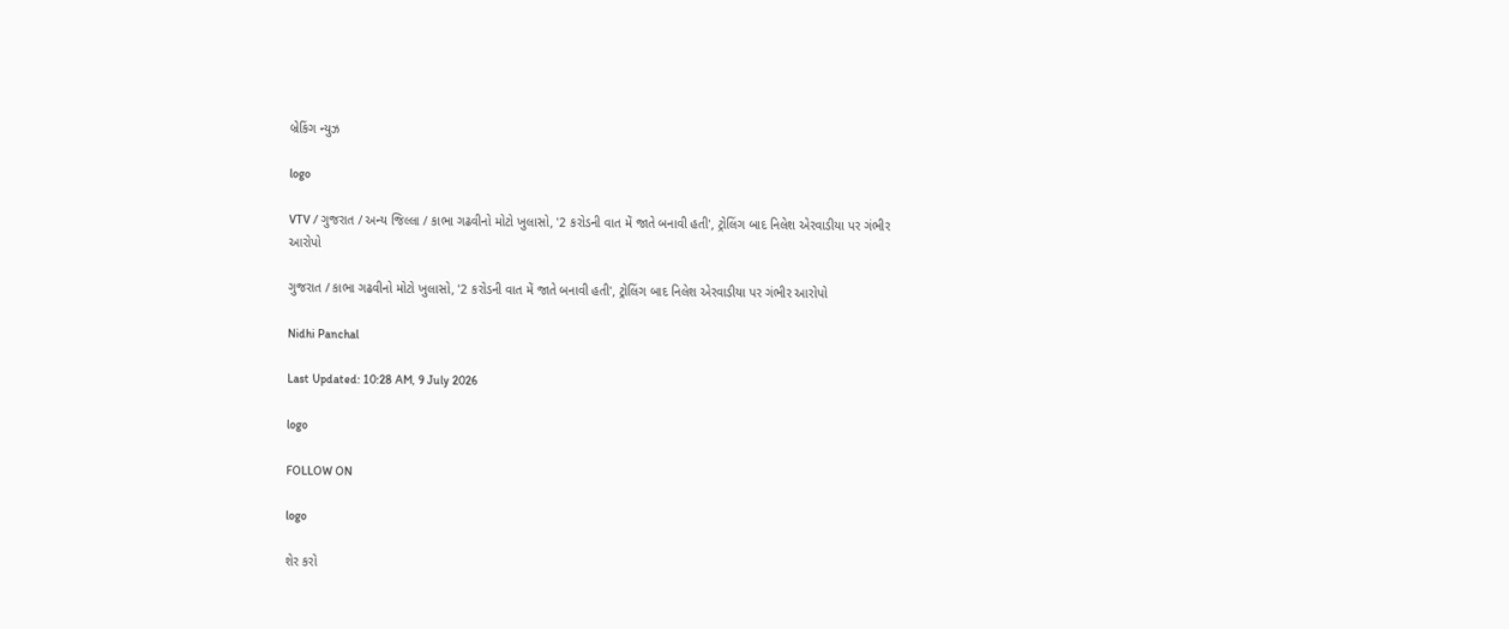બ્રેકિંગ ન્યુઝ

logo

VTV / ગુજરાત / અન્ય જિલ્લા / કાભા ગઢવીનો મોટો ખુલાસો, '2 કરોડની વાત મેં જાતે બનાવી હતી', ટ્રોલિંગ બાદ નિલેશ એરવાડીયા પર ગંભીર આરોપો

ગુજરાત / કાભા ગઢવીનો મોટો ખુલાસો, '2 કરોડની વાત મેં જાતે બનાવી હતી', ટ્રોલિંગ બાદ નિલેશ એરવાડીયા પર ગંભીર આરોપો

Nidhi Panchal

Last Updated: 10:28 AM, 9 July 2026

logo

FOLLOW ON

logo

શેર કરો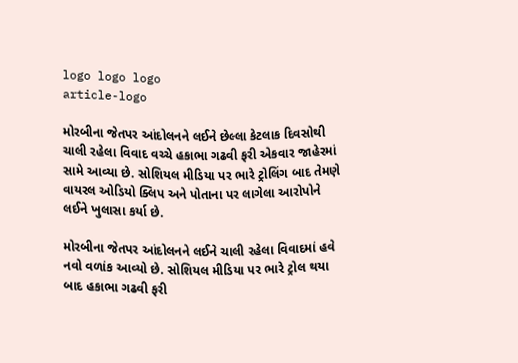logo logo logo
article-logo

મોરબીના જેતપર આંદોલનને લઈને છેલ્લા કેટલાક દિવસોથી ચાલી રહેલા વિવાદ વચ્ચે હકાભા ગઢવી ફરી એકવાર જાહેરમાં સામે આવ્યા છે. સોશિયલ મીડિયા પર ભારે ટ્રોલિંગ બાદ તેમણે વાયરલ ઓડિયો ક્લિપ અને પોતાના પર લાગેલા આરોપોને લઈને ખુલાસા કર્યા છે.

મોરબીના જેતપર આંદોલનને લઈને ચાલી રહેલા વિવાદમાં હવે નવો વળાંક આવ્યો છે. સોશિયલ મીડિયા પર ભારે ટ્રોલ થયા બાદ હકાભા ગઢવી ફરી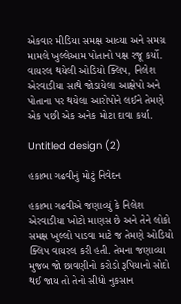એકવાર મીડિયા સમક્ષ આવ્યા અને સમગ્ર મામલે ખુલ્લેઆમ પોતાનો પક્ષ રજૂ કર્યો. વાયરલ થયેલી ઓડિયો ક્લિપ, નિલેશ એરવાડીયા સાથે જોડાયેલા આક્ષેપો અને પોતાના પર થયેલા આરોપોને લઈને તેમણે એક પછી એક અનેક મોટા દાવા કર્યા.

Untitled design (2)

હકાભા ગઢવીનું મોટું નિવેદન

હકાભા ગઢવીએ જણાવ્યું કે નિલેશ એરવાડીયા ખોટો માણસ છે અને તેને લોકો સમક્ષ ખુલ્લો પાડવા માટે જ તેમણે ઓડિયો ક્લિપ વાયરલ કરી હતી. તેમના જણાવ્યા મુજબ જો છાવણીનો કરોડો રૂપિયાનો સોદો થઈ જાય તો તેનો સીધો નુકસાન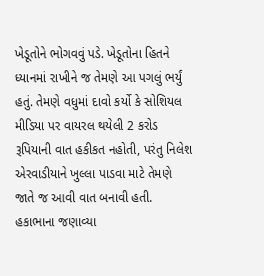ખેડૂતોને ભોગવવું પડે. ખેડૂતોના હિતને ધ્યાનમાં રાખીને જ તેમણે આ પગલું ભર્યું હતું. તેમણે વધુમાં દાવો કર્યો કે સોશિયલ મીડિયા પર વાયરલ થયેલી 2 કરોડ રૂપિયાની વાત હકીકત નહોતી, પરંતુ નિલેશ એરવાડીયાને ખુલ્લા પાડવા માટે તેમણે જાતે જ આવી વાત બનાવી હતી. હકાભાના જણાવ્યા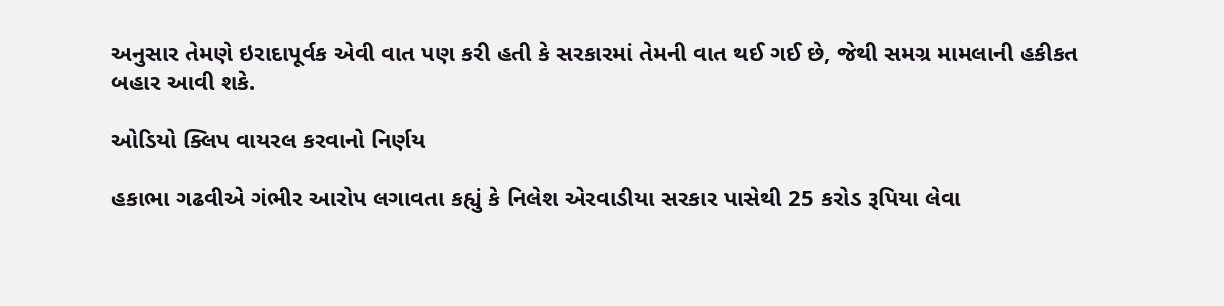અનુસાર તેમણે ઇરાદાપૂર્વક એવી વાત પણ કરી હતી કે સરકારમાં તેમની વાત થઈ ગઈ છે, જેથી સમગ્ર મામલાની હકીકત બહાર આવી શકે.

ઓડિયો ક્લિપ વાયરલ કરવાનો નિર્ણય

હકાભા ગઢવીએ ગંભીર આરોપ લગાવતા કહ્યું કે નિલેશ એરવાડીયા સરકાર પાસેથી 25 કરોડ રૂપિયા લેવા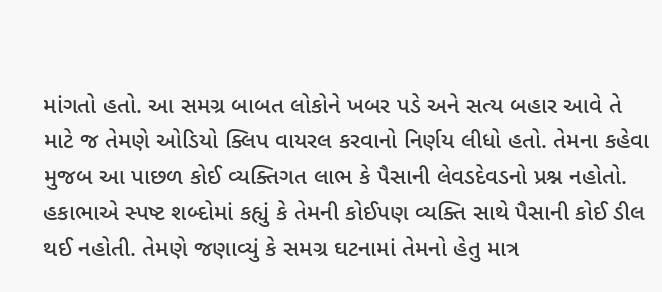માંગતો હતો. આ સમગ્ર બાબત લોકોને ખબર પડે અને સત્ય બહાર આવે તે માટે જ તેમણે ઓડિયો ક્લિપ વાયરલ કરવાનો નિર્ણય લીધો હતો. તેમના કહેવા મુજબ આ પાછળ કોઈ વ્યક્તિગત લાભ કે પૈસાની લેવડદેવડનો પ્રશ્ન નહોતો. હકાભાએ સ્પષ્ટ શબ્દોમાં કહ્યું કે તેમની કોઈપણ વ્યક્તિ સાથે પૈસાની કોઈ ડીલ થઈ નહોતી. તેમણે જણાવ્યું કે સમગ્ર ઘટનામાં તેમનો હેતુ માત્ર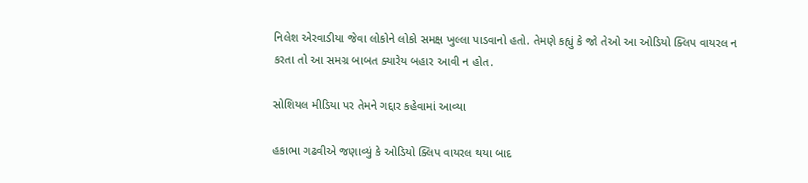નિલેશ એરવાડીયા જેવા લોકોને લોકો સમક્ષ ખુલ્લા પાડવાનો હતો. તેમણે કહ્યું કે જો તેઓ આ ઓડિયો ક્લિપ વાયરલ ન કરતા તો આ સમગ્ર બાબત ક્યારેય બહાર આવી ન હોત.

સોશિયલ મીડિયા પર તેમને ગદ્દાર કહેવામાં આવ્યા

હકાભા ગઢવીએ જણાવ્યું કે ઓડિયો ક્લિપ વાયરલ થયા બાદ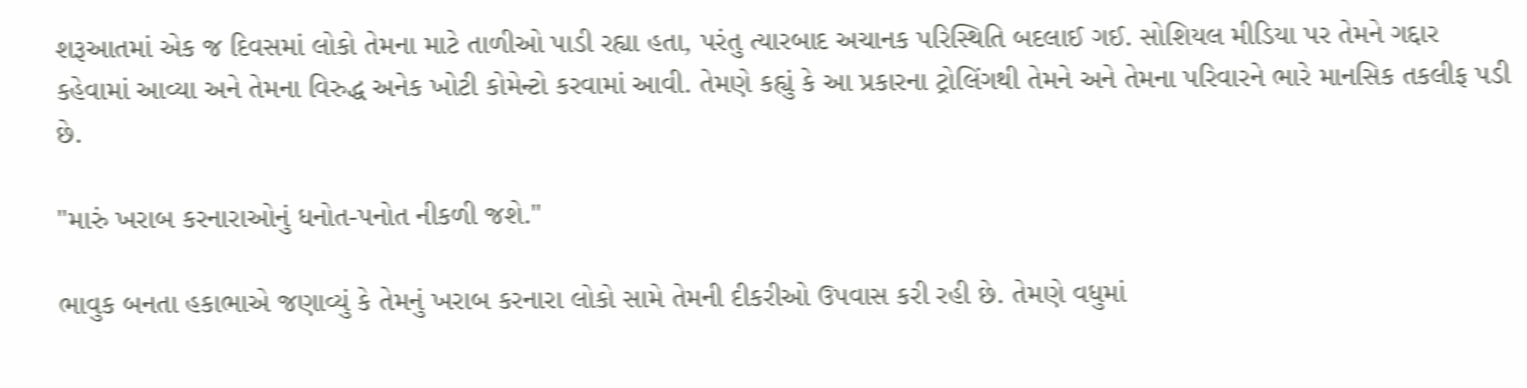શરૂઆતમાં એક જ દિવસમાં લોકો તેમના માટે તાળીઓ પાડી રહ્યા હતા, પરંતુ ત્યારબાદ અચાનક પરિસ્થિતિ બદલાઈ ગઈ. સોશિયલ મીડિયા પર તેમને ગદ્દાર કહેવામાં આવ્યા અને તેમના વિરુદ્ધ અનેક ખોટી કોમેન્ટો કરવામાં આવી. તેમણે કહ્યું કે આ પ્રકારના ટ્રોલિંગથી તેમને અને તેમના પરિવારને ભારે માનસિક તકલીફ પડી છે.

"મારું ખરાબ કરનારાઓનું ધનોત-પનોત નીકળી જશે."

ભાવુક બનતા હકાભાએ જણાવ્યું કે તેમનું ખરાબ કરનારા લોકો સામે તેમની દીકરીઓ ઉપવાસ કરી રહી છે. તેમણે વધુમાં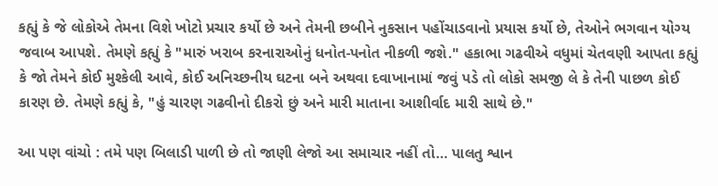કહ્યું કે જે લોકોએ તેમના વિશે ખોટો પ્રચાર કર્યો છે અને તેમની છબીને નુકસાન પહોંચાડવાનો પ્રયાસ કર્યો છે, તેઓને ભગવાન યોગ્ય જવાબ આપશે. તેમણે કહ્યું કે "મારું ખરાબ કરનારાઓનું ધનોત-પનોત નીકળી જશે." હકાભા ગઢવીએ વધુમાં ચેતવણી આપતા કહ્યું કે જો તેમને કોઈ મુશ્કેલી આવે, કોઈ અનિચ્છનીય ઘટના બને અથવા દવાખાનામાં જવું પડે તો લોકો સમજી લે કે તેની પાછળ કોઈ કારણ છે. તેમણે કહ્યું કે, "હું ચારણ ગઢવીનો દીકરો છું અને મારી માતાના આશીર્વાદ મારી સાથે છે."

આ પણ વાંચો : તમે પણ બિલાડી પાળી છે તો જાણી લેજો આ સમાચાર નહીં તો... પાલતુ શ્વાન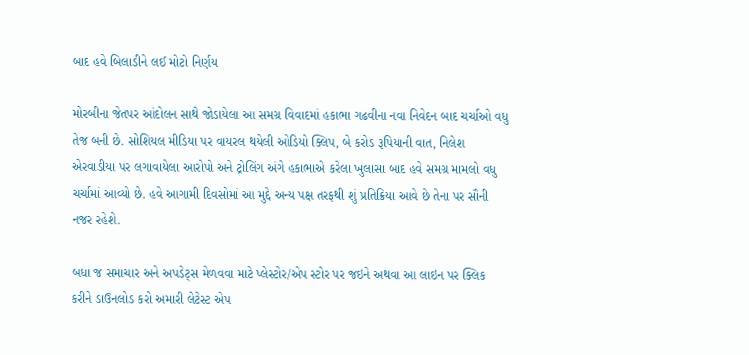બાદ હવે બિલાડીને લઈ મોટો નિર્ણય

મોરબીના જેતપર આંદોલન સાથે જોડાયેલા આ સમગ્ર વિવાદમાં હકાભા ગઢવીના નવા નિવેદન બાદ ચર્ચાઓ વધુ તેજ બની છે. સોશિયલ મીડિયા પર વાયરલ થયેલી ઓડિયો ક્લિપ, બે કરોડ રૂપિયાની વાત, નિલેશ એરવાડીયા પર લગાવાયેલા આરોપો અને ટ્રોલિંગ અંગે હકાભાએ કરેલા ખુલાસા બાદ હવે સમગ્ર મામલો વધુ ચર્ચામાં આવ્યો છે. હવે આગામી દિવસોમાં આ મુદ્દે અન્ય પક્ષ તરફથી શું પ્રતિક્રિયા આવે છે તેના પર સૌની નજર રહેશે.

બધા જ સમાચાર અને અપડેટ્સ મેળવવા માટે પ્લેસ્ટોર/એપ સ્ટોર પર જઇને અથવા આ લાઇન પર ક્લિક કરીને ડાઉનલોડ કરો અમારી લેટેસ્ટ એપ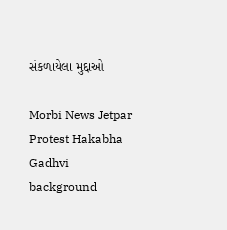સંકળાયેલા મુદ્દાઓ

Morbi News Jetpar Protest Hakabha Gadhvi
background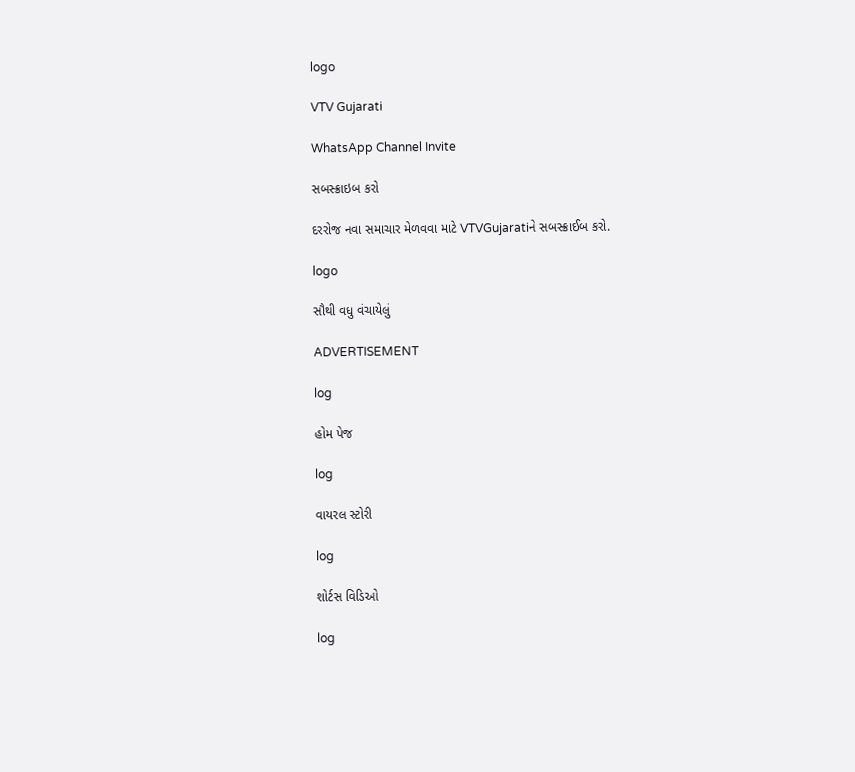logo

VTV Gujarati

WhatsApp Channel Invite

સબસ્ક્રાઇબ કરો

દરરોજ નવા સમાચાર મેળવવા માટે VTVGujaratiને સબસ્ક્રાઈબ કરો.

logo

સૌથી વધુ વંચાયેલું

ADVERTISEMENT

log

હોમ પેજ

log

વાયરલ સ્ટોરી

log

શોર્ટસ વિડિઓ

log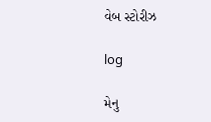વેબ સ્ટોરીઝ

log

મેનુ